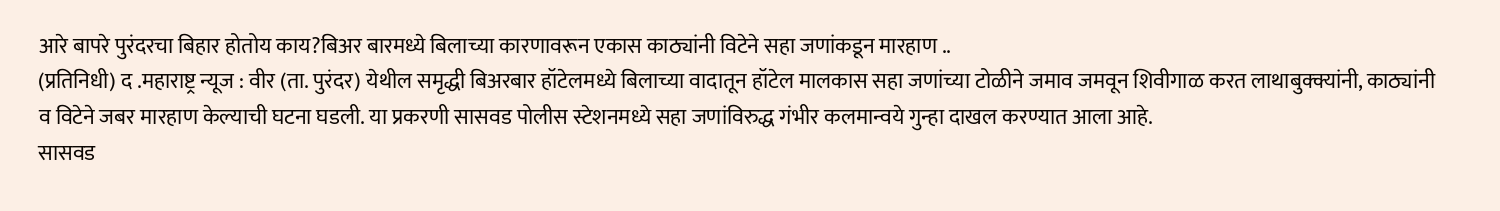आरे बापरे पुरंदरचा बिहार होतोय काय?बिअर बारमध्ये बिलाच्या कारणावरून एकास काठ्यांनी विटेने सहा जणांकडून मारहाण ..
(प्रतिनिधी) द .महाराष्ट्र न्यूज : वीर (ता. पुरंदर) येथील समृद्धी बिअरबार हॉटेलमध्ये बिलाच्या वादातून हॉटेल मालकास सहा जणांच्या टोळीने जमाव जमवून शिवीगाळ करत लाथाबुक्क्यांनी, काठ्यांनी व विटेने जबर मारहाण केल्याची घटना घडली. या प्रकरणी सासवड पोलीस स्टेशनमध्ये सहा जणांविरुद्ध गंभीर कलमान्वये गुन्हा दाखल करण्यात आला आहे.
सासवड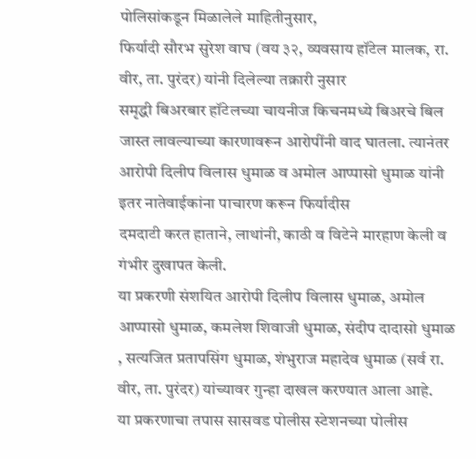पोलिसांकडून मिळालेले माहितीनुसार,
फिर्यादी सौरभ सुरेश वाघ (वय ३२, व्यवसाय हॉटेल मालक, रा. वीर, ता. पुरंदर) यांनी दिलेल्या तक्रारी नुसार
समृद्धी बिअरबार हॉटेलच्या चायनीज किचनमध्ये बिअरचे बिल जास्त लावल्याच्या कारणावरून आरोपींनी वाद घातला. त्यानंतर आरोपी दिलीप विलास धुमाळ व अमोल आप्पासो धुमाळ यांनी इतर नातेवाईकांना पाचारण करून फिर्यादीस
दमदाटी करत हाताने, लाथांनी, काठी व विटेने मारहाण केली व गंभीर दुखापत केली.
या प्रकरणी संशयित आरोपी दिलीप विलास धुमाळ, अमोल आप्पासो धुमाळ, कमलेश शिवाजी धुमाळ, संदीप दादासो धुमाळ , सत्यजित प्रतापसिंग धुमाळ, शंभुराज महादेव धुमाळ (सर्व रा. वीर, ता. पुरंदर) यांच्यावर गुन्हा दाखल करण्यात आला आहे.
या प्रकरणाचा तपास सासवड पोलीस स्टेशनच्या पोलीस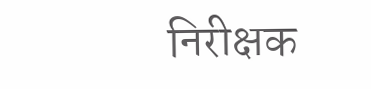निरीक्षक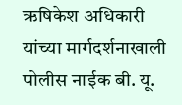ऋषिकेश अधिकारी यांच्या मार्गदर्शनाखाली पोलीस नाईक बी. यू.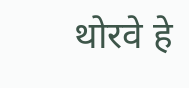थोरवे हे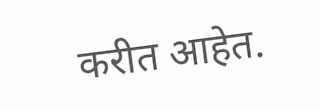करीत आहेत.